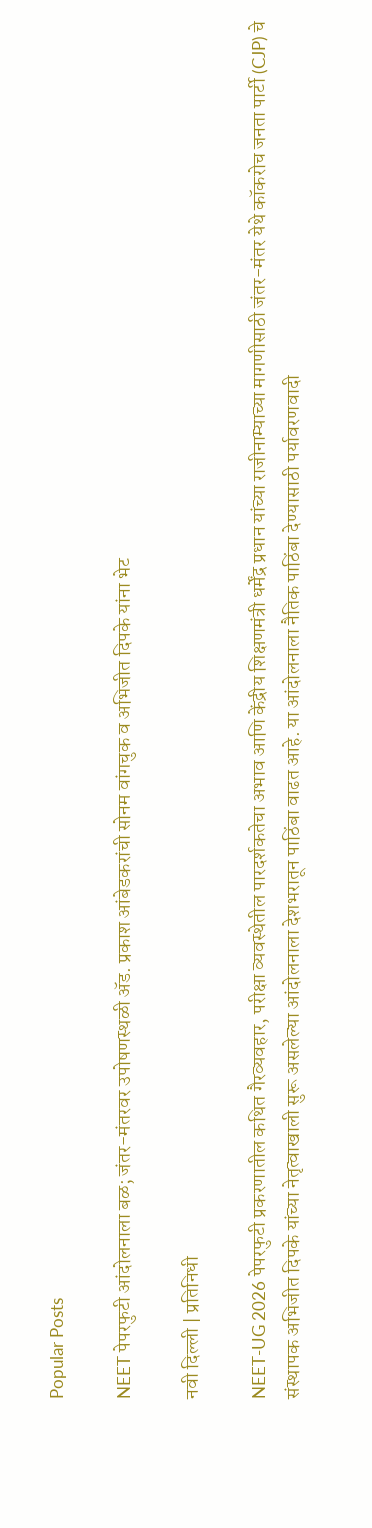Popular Posts

NEET पेपरफुटी आंदोलनाला बळ; जंतर-मंतरवर उपोषणस्थळी ॲड. प्रकाश आंबेडकरांची सोनम वांगचुक व अभिजीत दिपके यांना भेट

नवी दिल्ली | प्रतिनिधी

NEET-UG 2026 पेपरफुटी प्रकरणातील कथित गैरव्यवहार, परीक्षा व्यवस्थेतील पारदर्शकतेचा अभाव आणि केंद्रीय शिक्षणमंत्री धर्मेंद्र प्रधान यांच्या राजीनाम्याच्या मागणीसाठी जंतर-मंतर येथे कॉकरोच जनता पार्टी (CJP) चे संस्थापक अभिजीत दिपके यांच्या नेतृत्वाखाली सुरू असलेल्या आंदोलनाला देशभरातून पाठिंबा वाढत आहे. या आंदोलनाला नैतिक पाठिंबा देण्यासाठी पर्यावरणवादी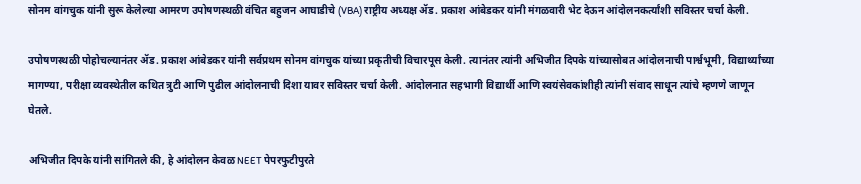सोनम वांगचुक यांनी सुरू केलेल्या आमरण उपोषणस्थळी वंचित बहुजन आघाडीचे (VBA) राष्ट्रीय अध्यक्ष ॲड. प्रकाश आंबेडकर यांनी मंगळवारी भेट देऊन आंदोलनकर्त्यांशी सविस्तर चर्चा केली.

उपोषणस्थळी पोहोचल्यानंतर ॲड. प्रकाश आंबेडकर यांनी सर्वप्रथम सोनम वांगचुक यांच्या प्रकृतीची विचारपूस केली. त्यानंतर त्यांनी अभिजीत दिपके यांच्यासोबत आंदोलनाची पार्श्वभूमी, विद्यार्थ्यांच्या मागण्या, परीक्षा व्यवस्थेतील कथित त्रुटी आणि पुढील आंदोलनाची दिशा यावर सविस्तर चर्चा केली. आंदोलनात सहभागी विद्यार्थी आणि स्वयंसेवकांशीही त्यांनी संवाद साधून त्यांचे म्हणणे जाणून घेतले.

अभिजीत दिपके यांनी सांगितले की, हे आंदोलन केवळ NEET पेपरफुटीपुरते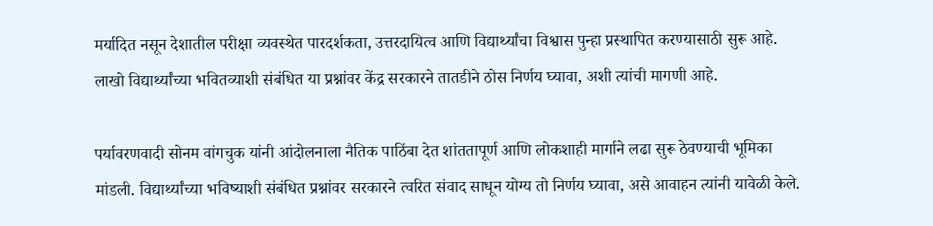मर्यादित नसून देशातील परीक्षा व्यवस्थेत पारदर्शकता, उत्तरदायित्व आणि विद्यार्थ्यांचा विश्वास पुन्हा प्रस्थापित करण्यासाठी सुरू आहे. लाखो विद्यार्थ्यांच्या भवितव्याशी संबंधित या प्रश्नांवर केंद्र सरकारने तातडीने ठोस निर्णय घ्यावा, अशी त्यांची मागणी आहे.

पर्यावरणवादी सोनम वांगचुक यांनी आंदोलनाला नैतिक पाठिंबा देत शांततापूर्ण आणि लोकशाही मार्गाने लढा सुरू ठेवण्याची भूमिका मांडली. विद्यार्थ्यांच्या भविष्याशी संबंधित प्रश्नांवर सरकारने त्वरित संवाद साधून योग्य तो निर्णय घ्यावा, असे आवाहन त्यांनी यावेळी केले.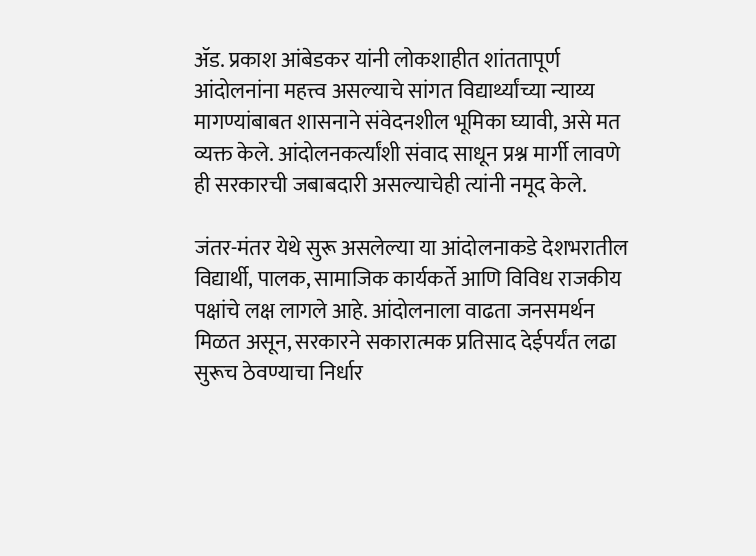ॲड. प्रकाश आंबेडकर यांनी लोकशाहीत शांततापूर्ण आंदोलनांना महत्त्व असल्याचे सांगत विद्यार्थ्यांच्या न्याय्य मागण्यांबाबत शासनाने संवेदनशील भूमिका घ्यावी, असे मत व्यक्त केले. आंदोलनकर्त्यांशी संवाद साधून प्रश्न मार्गी लावणे ही सरकारची जबाबदारी असल्याचेही त्यांनी नमूद केले.

जंतर-मंतर येथे सुरू असलेल्या या आंदोलनाकडे देशभरातील विद्यार्थी, पालक, सामाजिक कार्यकर्ते आणि विविध राजकीय पक्षांचे लक्ष लागले आहे. आंदोलनाला वाढता जनसमर्थन मिळत असून, सरकारने सकारात्मक प्रतिसाद देईपर्यंत लढा सुरूच ठेवण्याचा निर्धार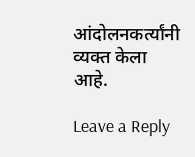आंदोलनकर्त्यांनी व्यक्त केला आहे.

Leave a Reply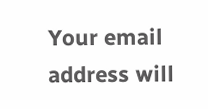Your email address will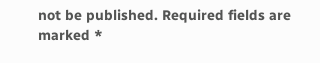not be published. Required fields are marked *